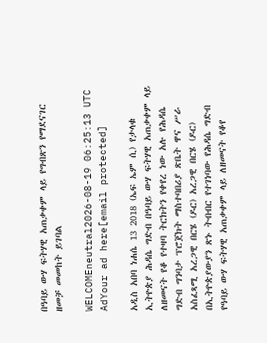በዓባይ ውሃ ፍትሃዊ አጠቃቀም ላይ የግብጽን የማደናገር ዘመቻ መመከት ይገባል

WELCOMEneutral2026-08-19 06:25:13 UTC
AdYour ad here[email protected]

አዲስ አበባ ነሐሴ 13 2018 (ኤፍ ኤም ሲ) የታላቁ ኢትዮጵያ ሕዳሴ ግድብ በዓባይ ውሃ ፍትሃዊ አጠቃቀም ላይ ለዘመናት የቆ የተዛባ ትርክትን የቀየረ ነው አሉ የሕዳሴ ግድብ ግንባታ ፕሮጀክት ማስተባበሪያ ጽቤት ዋና ሥራ አስፈጻሚ አረጋዊ በርሄ (ዶር) አረጋዊ በርሄ (ዶር) በኢትዮጵያውያን ጽኑ ትብብር የተገነባው የሕዳሴ ግድብ የዓባይ ውሃ ፍትሃዊ አጠቃቀም ላይ ለዘመናት የቆየ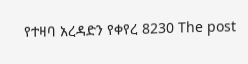የተዛባ አረዳድን የቀየረ 8230 The post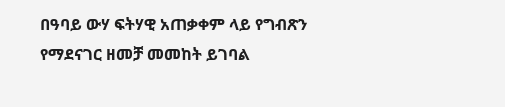በዓባይ ውሃ ፍትሃዊ አጠቃቀም ላይ የግብጽን የማደናገር ዘመቻ መመከት ይገባል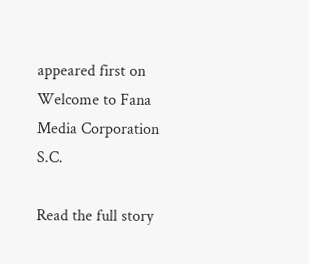appeared first on Welcome to Fana Media Corporation S.C.

Read the full story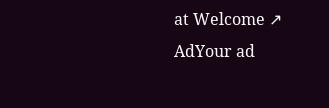at Welcome ↗
AdYour ad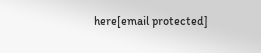here[email protected]